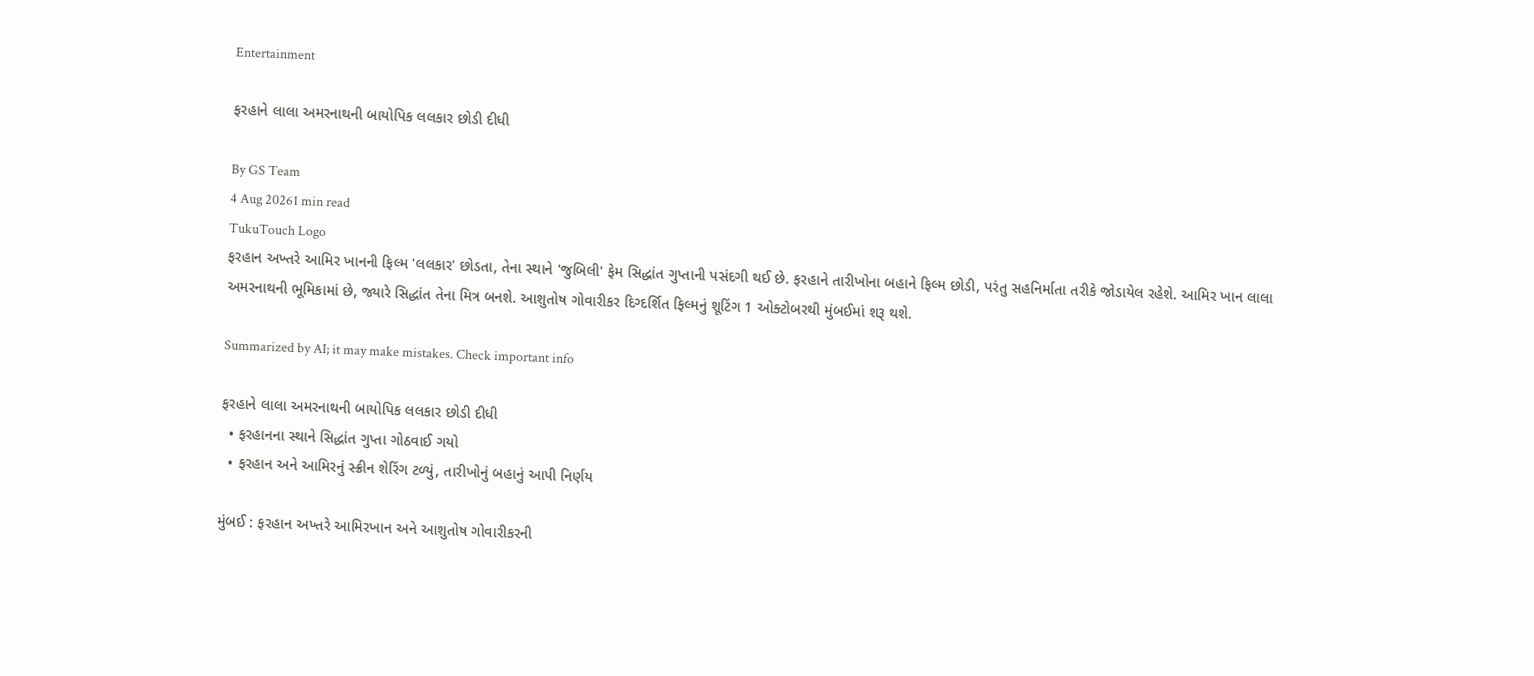Entertainment

ફરહાને લાલા અમરનાથની બાયોપિક લલકાર છોડી દીધી

By GS Team
4 Aug 20261 min read
TukuTouch Logo
ફરહાન અખ્તરે આમિર ખાનની ફિલ્મ 'લલકાર' છોડતા, તેના સ્થાને 'જુબિલી' ફેમ સિદ્ધાંત ગુપ્તાની પસંદગી થઈ છે. ફરહાને તારીખોના બહાને ફિલ્મ છોડી, પરંતુ સહનિર્માતા તરીકે જોડાયેલ રહેશે. આમિર ખાન લાલા અમરનાથની ભૂમિકામાં છે, જ્યારે સિદ્ધાંત તેના મિત્ર બનશે. આશુતોષ ગોવારીકર દિગ્દર્શિત ફિલ્મનું શૂટિંગ 1 ઓક્ટોબરથી મુંબઈમાં શરૂ થશે.

Summarized by AI; it may make mistakes. Check important info

ફરહાને લાલા અમરનાથની બાયોપિક લલકાર છોડી દીધી
  • ફરહાનના સ્થાને સિદ્ધાંત ગુપ્તા ગોઠવાઈ ગયો
  • ફરહાન અને આમિરનું સ્ક્રીન શેરિંગ ટળ્યું, તારીખોનું બહાનું આપી નિર્ણય

મુંબઈ : ફરહાન અખ્તરે આમિરખાન અને આશુતોષ ગોવારીકરની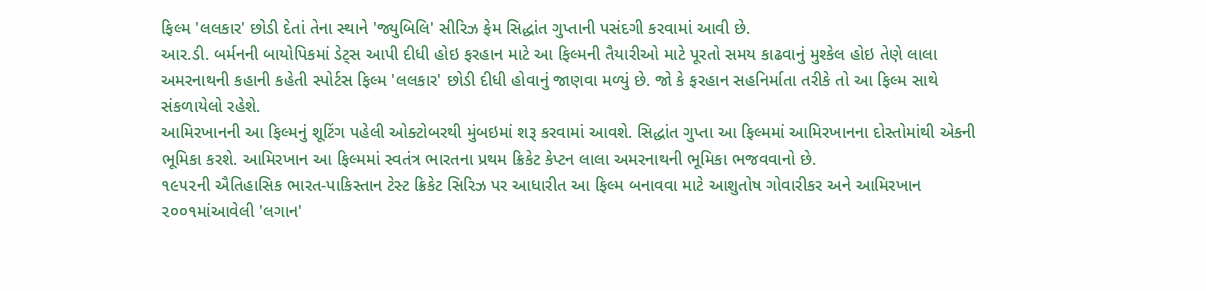ફિલ્મ 'લલકાર' છોડી દેતાં તેના સ્થાને 'જ્યુબિલિ' સીરિઝ ફેમ સિદ્ધાંત ગુપ્તાની પસંદગી કરવામાં આવી છે.
આર.ડી. બર્મનની બાયોપિકમાં ડેટ્સ આપી દીધી હોઇ ફરહાન માટે આ ફિલ્મની તૈયારીઓ માટે પૂરતો સમય કાઢવાનું મુશ્કેલ હોઇ તેણે લાલા અમરનાથની કહાની કહેતી સ્પોર્ટસ ફિલ્મ 'લલકાર' છોડી દીધી હોવાનું જાણવા મળ્યું છે. જો કે ફરહાન સહનિર્માતા તરીકે તો આ ફિલ્મ સાથે સંકળાયેલો રહેશે.
આમિરખાનની આ ફિલ્મનું શૂટિંગ પહેલી ઓક્ટોબરથી મુંબઇમાં શરૂ કરવામાં આવશે. સિદ્ધાંત ગુપ્તા આ ફિલ્મમાં આમિરખાનના દોસ્તોમાંથી એકની ભૂમિકા કરશે. આમિરખાન આ ફિલ્મમાં સ્વતંત્ર ભારતના પ્રથમ ક્રિકેટ કેપ્ટન લાલા અમરનાથની ભૂમિકા ભજવવાનો છે.
૧૯૫૨ની ઐતિહાસિક ભારત-પાકિસ્તાન ટેસ્ટ ક્રિકેટ સિરિઝ પર આધારીત આ ફિલ્મ બનાવવા માટે આશુતોષ ગોવારીકર અને આમિરખાન ૨૦૦૧માંઆવેલી 'લગાન'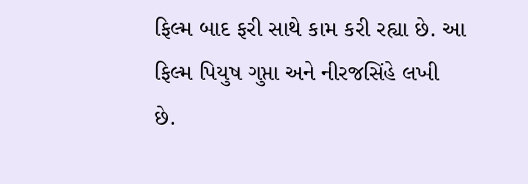ફિલ્મ બાદ ફરી સાથે કામ કરી રહ્યા છે. આ ફિલ્મ પિયુષ ગુપ્તા અને નીરજસિંહે લખી છે.